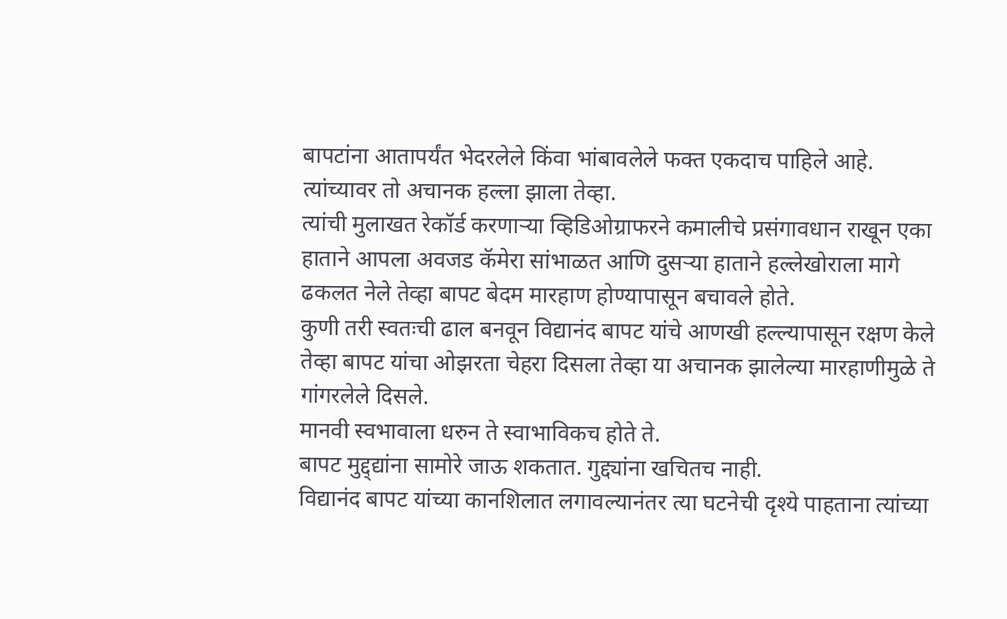बापटांना आतापर्यंत भेदरलेले किंवा भांबावलेले फक्त एकदाच पाहिले आहे.
त्यांच्यावर तो अचानक हल्ला झाला तेव्हा.
त्यांची मुलाखत रेकॉर्ड करणाऱ्या व्हिडिओग्राफरने कमालीचे प्रसंगावधान राखून एका हाताने आपला अवजड कॅमेरा सांभाळत आणि दुसऱ्या हाताने हल्लेखोराला मागे ढकलत नेले तेव्हा बापट बेदम मारहाण होण्यापासून बचावले होते.
कुणी तरी स्वतःची ढाल बनवून विद्यानंद बापट यांचे आणखी हल्ल्यापासून रक्षण केले तेव्हा बापट यांचा ओझरता चेहरा दिसला तेव्हा या अचानक झालेल्या मारहाणीमुळे ते गांगरलेले दिसले.
मानवी स्वभावाला धरुन ते स्वाभाविकच होते ते.
बापट मुद्द्द्यांना सामोरे जाऊ शकतात. गुद्द्यांना खचितच नाही.
विद्यानंद बापट यांच्या कानशिलात लगावल्यानंतर त्या घटनेची दृश्ये पाहताना त्यांच्या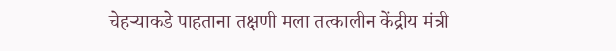चेहऱ्याकडे पाहताना तक्षणी मला तत्कालीन केंद्रीय मंत्री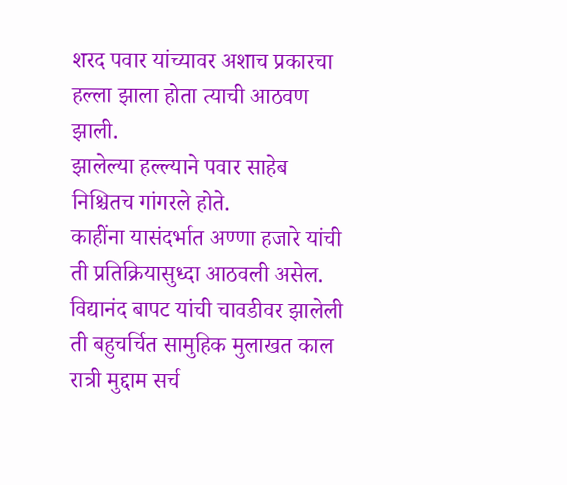शरद पवार यांच्यावर अशाच प्रकारचा हल्ला झाला होता त्याची आठवण झाली.
झालेल्या हल्ल्याने पवार साहेब निश्चितच गांगरले होते.
काहींना यासंदर्भात अण्णा हजारे यांची ती प्रतिक्रियासुध्दा आठवली असेल.
विद्यानंद बापट यांची चावडीवर झालेली ती बहुचर्चित सामुहिक मुलाखत काल रात्री मुद्दाम सर्च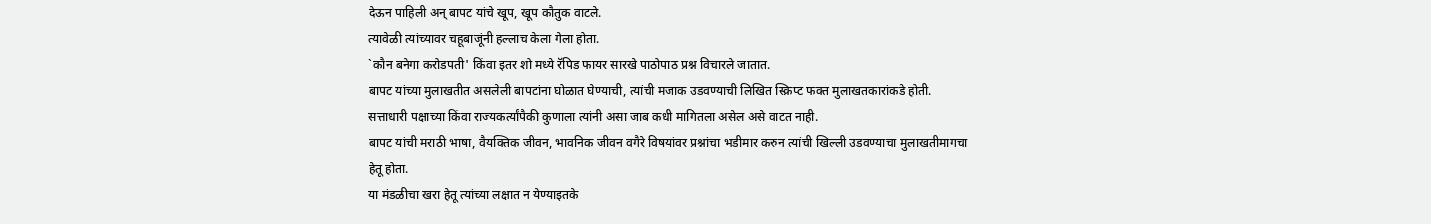देऊन पाहिली अन् बापट यांचे खूप, खूप कौतुक वाटले.
त्यावेळी त्यांच्यावर चहूबाजूंनी हल्लाच केला गेला होता.
`कौन बनेगा करोडपती' किंवा इतर शो मध्ये रॅपिड फायर सारखे पाठोपाठ प्रश्न विचारले जातात.
बापट यांच्या मुलाखतीत असलेली बापटांना घोळात घेण्याची, त्यांची मजाक उडवण्याची लिखित स्क्रिप्ट फक्त मुलाखतकारांकडे होती.
सत्ताधारी पक्षाच्या किंवा राज्यकर्त्यांपैकी कुणाला त्यांनी असा जाब कधी मागितला असेल असे वाटत नाही.
बापट यांची मराठी भाषा, वैयक्तिक जीवन, भावनिक जीवन वगैरे विषयांवर प्रश्नांचा भडीमार करुन त्यांची खिल्ली उडवण्याचा मुलाखतीमागचा हेतू होता.
या मंडळीचा खरा हेतू त्यांच्या लक्षात न येण्याइतके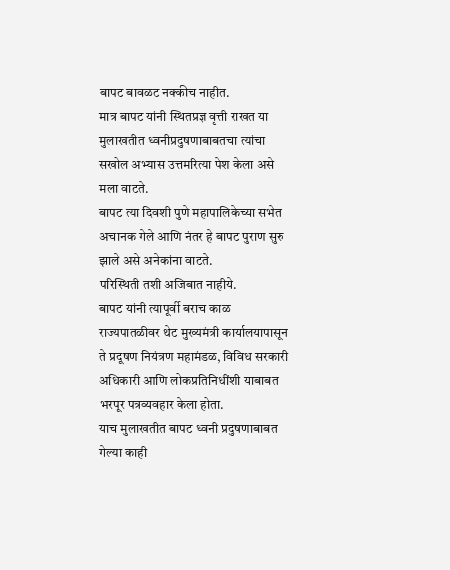बापट बावळट नक्कीच नाहीत.
मात्र बापट यांनी स्थितप्रज्ञ वृत्ती राखत या मुलाखतीत ध्वनीप्रदुषणाबाबतचा त्यांचा सखोल अभ्यास उत्तमरित्या पेश केला असे मला वाटते.
बापट त्या दिवशी पुणे महापालिकेच्या सभेत अचानक गेले आणि नंतर हे बापट पुराण सुरु झाले असे अनेकांना वाटते.
परिस्थिती तशी अजिबात नाहीये.
बापट यांनी त्यापूर्वी बराच काळ राज्यपातळीवर थेट मुख्यमंत्री कार्यालयापासून ते प्रदूषण नियंत्रण महामंडळ, विविध सरकारी अधिकारी आणि लोकप्रतिनिधींशी याबाबत भरपूर पत्रव्यवहार केला होता.
याच मुलाखतीत बापट ध्वनी प्रदुषणाबाबत गेल्या काही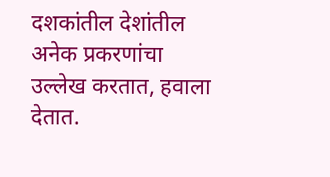दशकांतील देशांतील अनेक प्रकरणांचा उल्लेख करतात, हवाला देतात.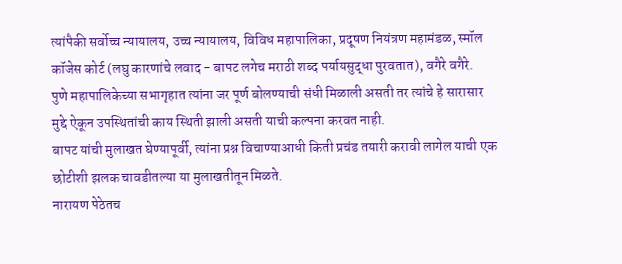त्यांपैकी सर्वोच्च न्यायालय, उच्च न्यायालय, विविध महापालिका, प्रदूषण नियंत्रण महामंडळ, स्मॉल कॉजेस कोर्ट (लघु कारणांचे लवाद - बापट लगेच मराठी शब्द पर्यायसुद्धा पुरवतात), वगैरे वगैरे.
पुणे महापालिकेच्या सभागृहात त्यांना जर पूर्ण बोलण्याची संधी मिळाली असती तर त्यांचे हे सारासार मुद्दे ऐकून उपस्थितांची काय स्थिती झाली असती याची कल्पना करवत नाही.
बापट यांची मुलाखत घेण्यापूर्वी, त्यांना प्रश्न विचाण्याआधी किती प्रचंड तयारी करावी लागेल याची एक छोटीशी झलक चावडीतल्या या मुलाखतीतून मिळते.
नारायण पेठेतच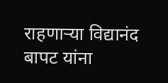राहणाऱ्या विद्यानंद बापट यांना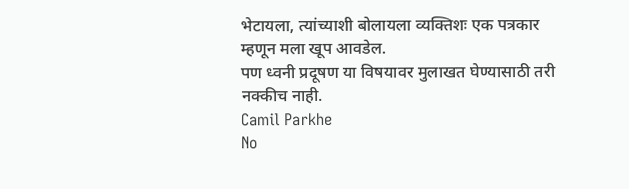भेटायला, त्यांच्याशी बोलायला व्यक्तिशः एक पत्रकार म्हणून मला खूप आवडेल.
पण ध्वनी प्रदूषण या विषयावर मुलाखत घेण्यासाठी तरी नक्कीच नाही.
Camil Parkhe
No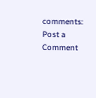comments:
Post a Comment